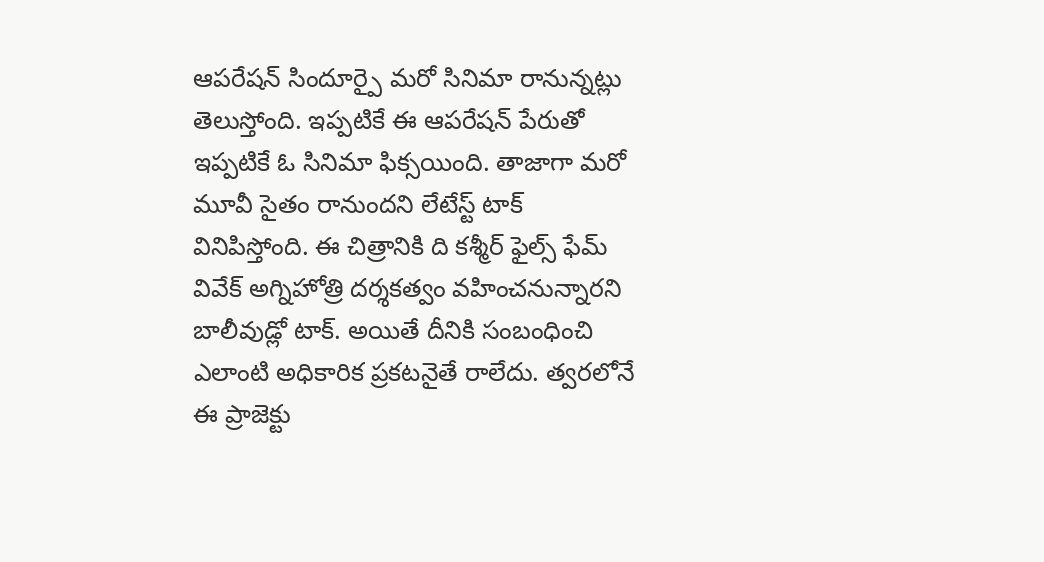ఆపరేషన్ సిందూర్పై మరో సినిమా రానున్నట్లు తెలుస్తోంది. ఇప్పటికే ఈ ఆపరేషన్ పేరుతో ఇప్పటికే ఓ సినిమా ఫిక్సయింది. తాజాగా మరో మూవీ సైతం రానుందని లేటేస్ట్ టాక్ వినిపిస్తోంది. ఈ చిత్రానికి ది కశ్మీర్ ఫైల్స్ ఫేమ్ వివేక్ అగ్నిహోత్రి దర్శకత్వం వహించనున్నారని బాలీవుడ్లో టాక్. అయితే దీనికి సంబంధించి ఎలాంటి అధికారిక ప్రకటనైతే రాలేదు. త్వరలోనే ఈ ప్రాజెక్టు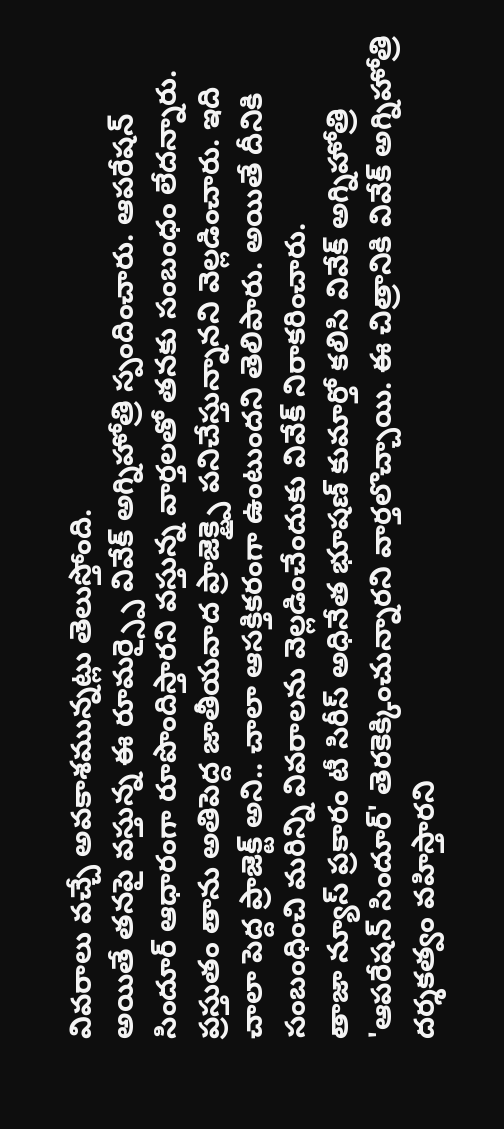వివరాలు వచ్చే అవకాశమున్నట్లు తెలుస్తోంది.
అయితే తనపై వస్తున్న ఈ రూమర్స్పై వివేక్ అగ్నిహోత్రి స్పందించారు. ఆపరేషన్ సిందూర్ ఆధారంగా రూపొందిస్తారని వస్తున్న వార్తలతో తనకు సంబంధం లేదన్నారు. ప్రస్తుతం తాను అతిపెద్ద జాతీయవాద ప్రాజెక్ట్పై పనిచేస్తున్నానని వెల్లడించారు. ఇది చాలా పెద్ద ప్రాజెక్ట్ అని.. చాలా ఆసక్తికరంగా ఉంటుందని తెలిపారు. అయితే దీనికి సంబంధించి మరిన్ని వివరాలను వెల్లడించేందుకు వివేక్ నిరాకరించారు.
తాజా న్యూస్ ప్రకారం టీ సిరీస్ అధినేత భూషణ్ కుమార్తో కలిసి వివేక్ అగ్నిహోత్రి 'ఆపరేషన్ సిందూర్' తెరకెక్కించున్నారని వార్తలొచ్చాయి. ఈ చిత్రానికి వివేక్ అగ్నిహోత్రి దర్శకత్వం వహిస్తారని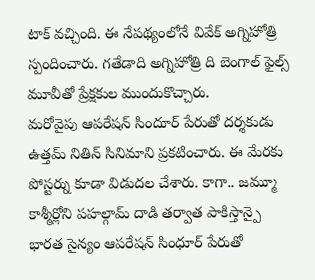టాక్ వచ్చింది. ఈ నేపథ్యంలోనే వివేక్ అగ్నిహోత్రి స్పందించారు. గతేడాది అగ్నిహోత్రి ది బెంగాల్ ఫైల్స్ మూవీతో ప్రేక్షకుల ముందుకొచ్చారు.
మరోవైపు ఆపరేషన్ సిందూర్ పేరుతో దర్శకుడు ఉత్తమ్ నితిన్ సినిమాని ప్రకటించారు. ఈ మేరకు పోస్టర్ను కూడా విడుదల చేశారు. కాగా.. జమ్మూ కాశ్మీర్లోని పహల్గామ్ దాడి తర్వాత పాకిస్తాన్పై భారత సైన్యం ఆపరేషన్ సింధూర్ పేరుతో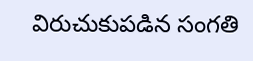విరుచుకుపడిన సంగతి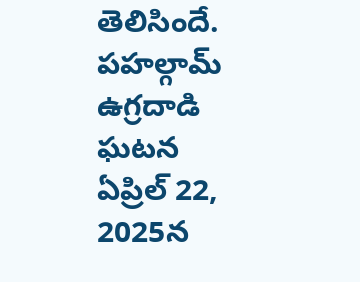తెలిసిందే. పహల్గామ్ ఉగ్రదాడి ఘటన ఏప్రిల్ 22, 2025న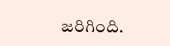జరిగింది.